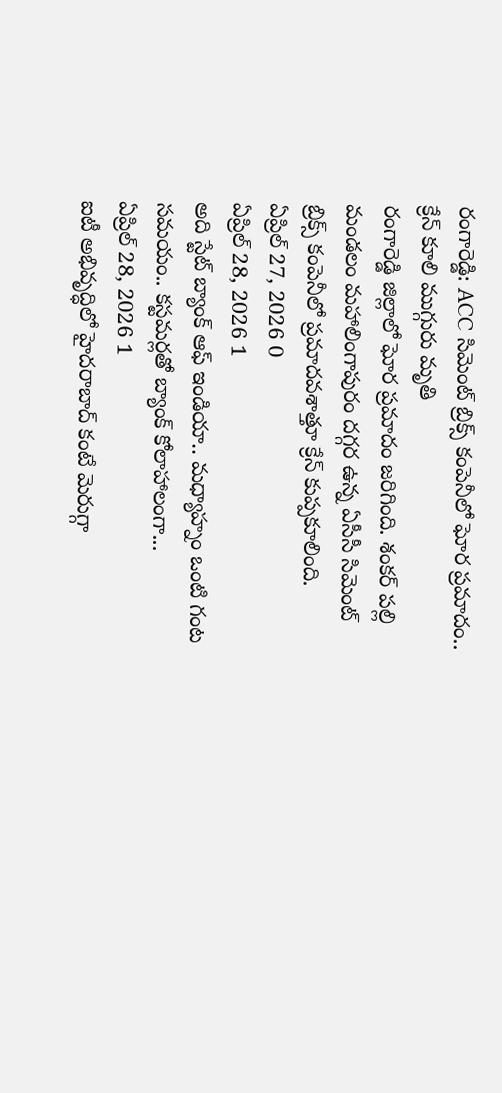రంగారెడ్డి: ACC సిమెంట్ బ్రిక్స్ కంపెనీలో ఘోర ప్రమాదం.. క్రేన్ కూలి ముగ్గురు మృతి
రంగారెడ్డి జిల్లాలో ఘోర ప్రమాదం జరిగింది. శంకర్ పల్లి మండలం మహాలింగాపురం దగ్గర ఉన్న ఏసీసీ సిమెంట్ బ్రిక్స్ కంపెనీలో ప్రమాదవశాత్తూ క్రేన్ కుప్పకూలింది.
ఏప్రిల్ 27, 2026 0
ఏప్రిల్ 28, 2026 1
అది స్టేట్ బ్యాంక్ ఆఫ్ ఇండియా.. మధ్యాహ్నం ఒంటి గంట సమయం.. కస్టమర్లతో బ్యాంక్ కోలాహాలంగా...
ఏప్రిల్ 28, 2026 1
ఐటీ అభివృద్ధిలో హైదరాబాద్ కంటే మెరుగ్గా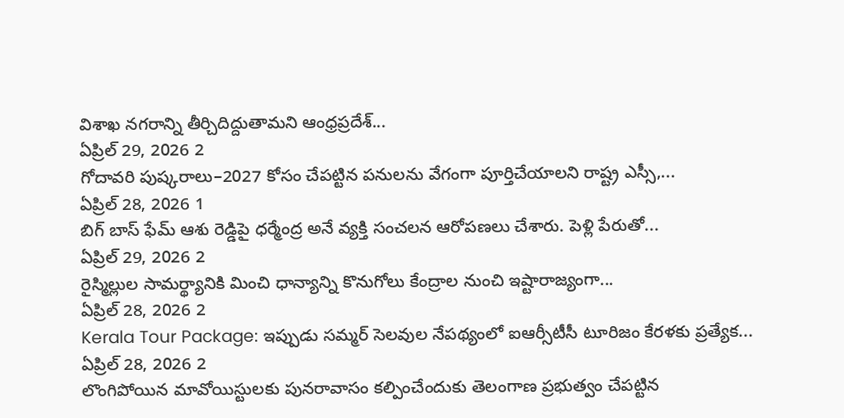విశాఖ నగరాన్ని తీర్చిదిద్దుతామని ఆంధ్రప్రదేశ్...
ఏప్రిల్ 29, 2026 2
గోదావరి పుష్కరాలు–2027 కోసం చేపట్టిన పనులను వేగంగా పూర్తిచేయాలని రాష్ట్ర ఎస్సీ,...
ఏప్రిల్ 28, 2026 1
బిగ్ బాస్ ఫేమ్ ఆశు రెడ్డిపై ధర్మేంద్ర అనే వ్యక్తి సంచలన ఆరోపణలు చేశారు. పెళ్లి పేరుతో...
ఏప్రిల్ 29, 2026 2
రైస్మిల్లుల సామర్థ్యానికి మించి ధాన్యాన్ని కొనుగోలు కేంద్రాల నుంచి ఇష్టారాజ్యంగా...
ఏప్రిల్ 28, 2026 2
Kerala Tour Package: ఇప్పుడు సమ్మర్ సెలవుల నేపథ్యంలో ఐఆర్సీటీసీ టూరిజం కేరళకు ప్రత్యేక...
ఏప్రిల్ 28, 2026 2
లొంగిపోయిన మావోయిస్టులకు పునరావాసం కల్పించేందుకు తెలంగాణ ప్రభుత్వం చేపట్టిన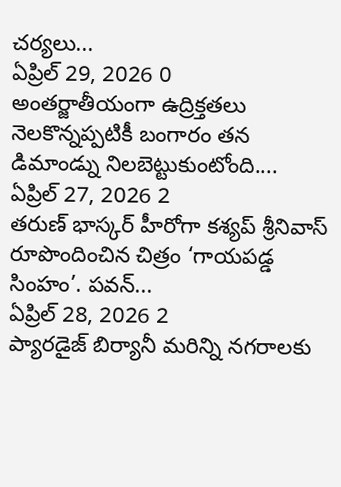చర్యలు...
ఏప్రిల్ 29, 2026 0
అంతర్జాతీయంగా ఉద్రిక్తతలు నెలకొన్నప్పటికీ బంగారం తన డిమాండ్ను నిలబెట్టుకుంటోంది....
ఏప్రిల్ 27, 2026 2
తరుణ్ భాస్కర్ హీరోగా కశ్యప్ శ్రీనివాస్ రూపొందించిన చిత్రం ‘గాయపడ్డ సింహం’. పవన్...
ఏప్రిల్ 28, 2026 2
ప్యారడైజ్ బిర్యానీ మరిన్ని నగరాలకు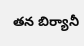తన బిర్యానీ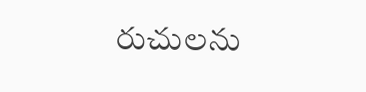రుచులను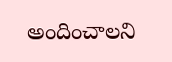అందించాలని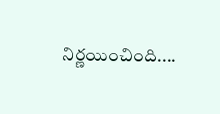నిర్ణయించింది....